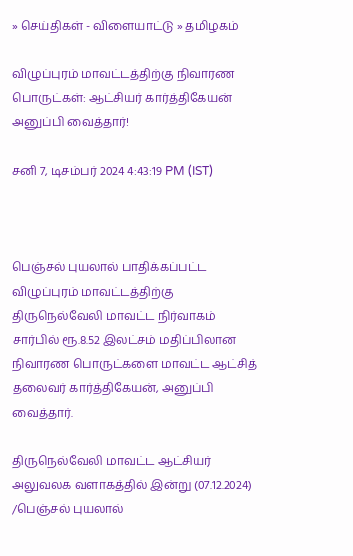» செய்திகள் - விளையாட்டு » தமிழகம்

விழுப்புரம் மாவட்டத்திற்கு நிவாரண பொருட்கள்: ஆட்சியர் கார்த்திகேயன் அனுப்பி வைத்தார்!

சனி 7, டிசம்பர் 2024 4:43:19 PM (IST)



பெஞ்சல் புயலால் பாதிக்கப்பட்ட விழுப்புரம் மாவட்டத்திற்கு திருநெல்வேலி மாவட்ட நிர்வாகம் சார்பில் ரூ.8.52 இலட்சம் மதிப்பிலான நிவாரண பொருட்களை மாவட்ட ஆட்சித் தலைவர் கார்த்திகேயன், அனுப்பி வைத்தார்.

திருநெல்வேலி மாவட்ட ஆட்சியர் அலுவலக வளாகத்தில் இன்று (07.12.2024) /பெஞ்சல் புயலால்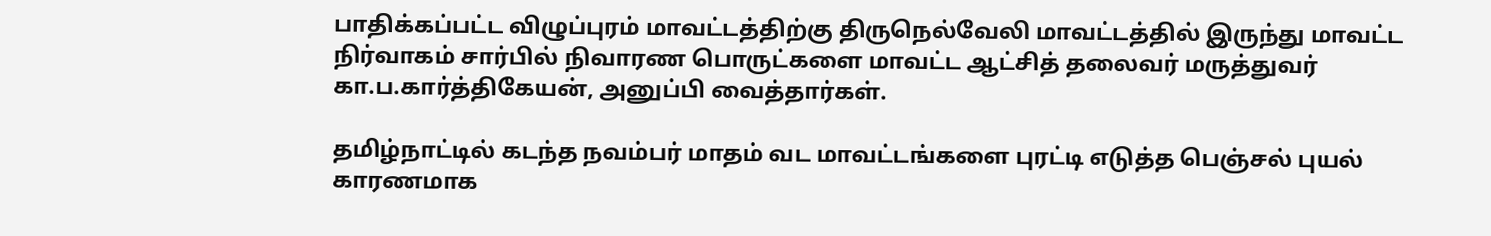பாதிக்கப்பட்ட விழுப்புரம் மாவட்டத்திற்கு திருநெல்வேலி மாவட்டத்தில் இருந்து மாவட்ட நிர்வாகம் சார்பில் நிவாரண பொருட்களை மாவட்ட ஆட்சித் தலைவர் மருத்துவர் கா.ப.கார்த்திகேயன், அனுப்பி வைத்தார்கள்.

தமிழ்நாட்டில் கடந்த நவம்பர் மாதம் வட மாவட்டங்களை புரட்டி எடுத்த பெஞ்சல் புயல் காரணமாக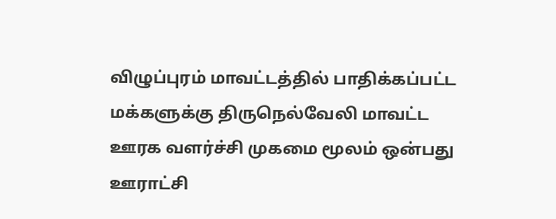விழுப்புரம் மாவட்டத்தில் பாதிக்கப்பட்ட மக்களுக்கு திருநெல்வேலி மாவட்ட ஊரக வளர்ச்சி முகமை மூலம் ஒன்பது ஊராட்சி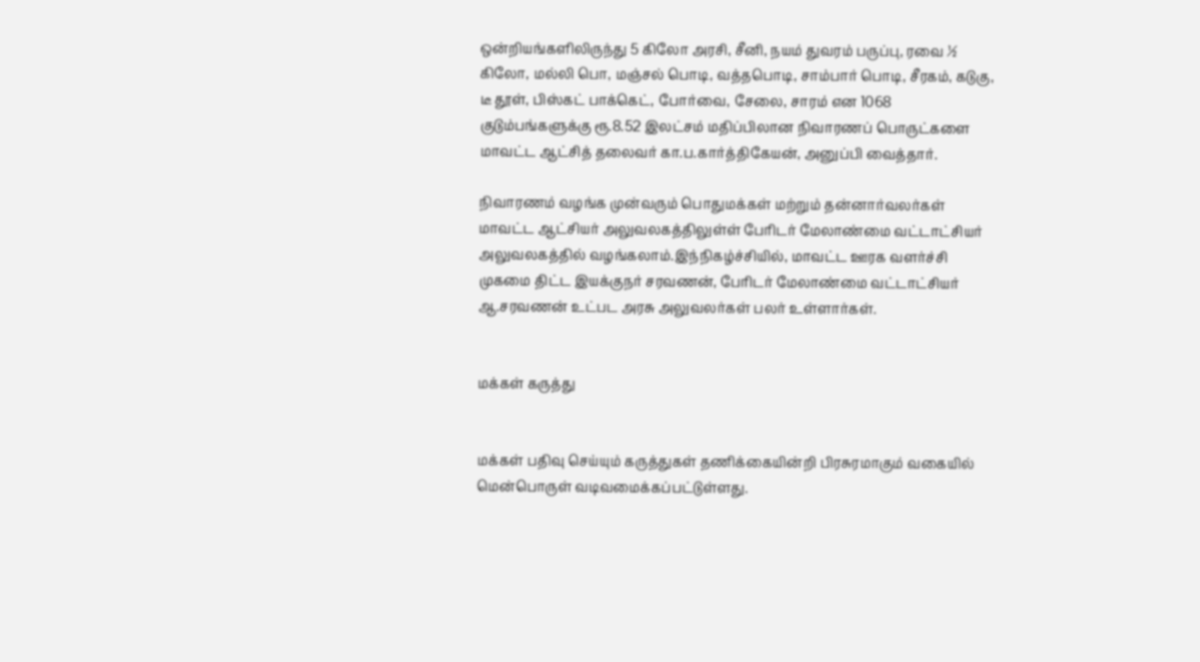ஒன்றியங்களிலிருந்து 5 கிலோ அரசி, சீனி, நயம் துவரம் பருப்பு, ரவை ½ கிலோ, மல்லி பொ, மஞ்சல் பொடி, வத்தபொடி, சாம்பார் பொடி, சீரகம், கடுகு, டீ தூள், பிஸ்கட் பாக்கெட், போர்வை, சேலை, சாரம் என 1068 குடும்பங்களுக்கு ரூ.8.52 இலட்சம் மதிப்பிலான நிவாரணப் பொருட்களை மாவட்ட ஆட்சித் தலைவர் கா.ப.கார்த்திகேயன், அனுப்பி வைத்தார்.

நிவாரணம் வழங்க முன்வரும் பொதுமக்கள் மற்றும் தன்னார்வலர்கள் மாவட்ட ஆட்சியர் அலுவலகத்திலுள்ள் பேரிடர் மேலாண்மை வட்டாட்சியர் அலுவலகத்தில் வழங்கலாம்.இந்நிகழ்ச்சியில், மாவட்ட ஊரக வளர்ச்சி முகமை திட்ட இயக்குநர் சரவணன், பேரிடர் மேலாண்மை வட்டாட்சியர் ஆ.சரவணன் உட்பட அரசு அலுவலர்கள் பலர் உள்ளார்கள்.


மக்கள் கருத்து


மக்கள் பதிவு செய்யும் கருத்துகள் தணிக்கையின்றி பிரசுரமாகும் வகையில் மென்பொருள் வடிவமைக்கப்பட்டுள்ளது.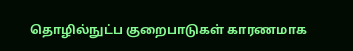தொழில்நுட்ப குறைபாடுகள் காரணமாக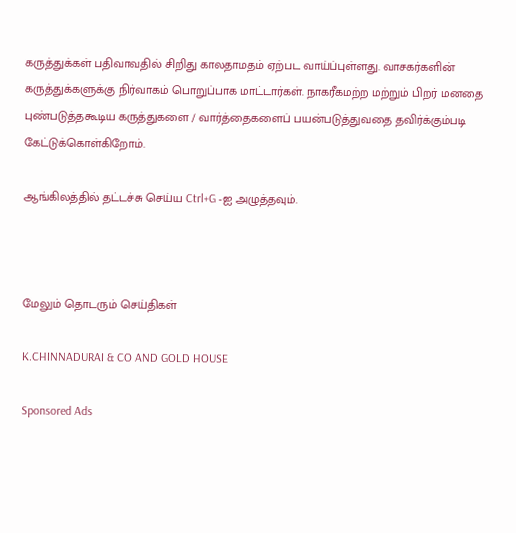கருத்துக்கள் பதிவாவதில் சிறிது காலதாமதம் ஏற்பட வாய்ப்புள்ளது. வாசகர்களின் கருத்துக்களுக்கு நிர்வாகம் பொறுப்பாக மாட்டார்கள். நாகரீகமற்ற மற்றும் பிறர் மனதை புண்படுத்தகூடிய கருத்துகளை / வார்த்தைகளைப் பயன்படுத்துவதை தவிர்க்கும்படி கேட்டுக்கொள்கிறோம்.

ஆங்கிலத்தில் தட்டச்சு செய்ய Ctrl+G -ஐ அழுத்தவும்.



மேலும் தொடரும் செய்திகள்

K.CHINNADURAI & CO AND GOLD HOUSE

Sponsored Ads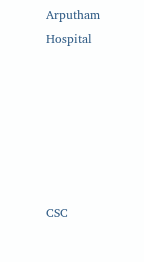Arputham Hospital






CSC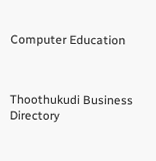Computer Education



Thoothukudi Business Directory